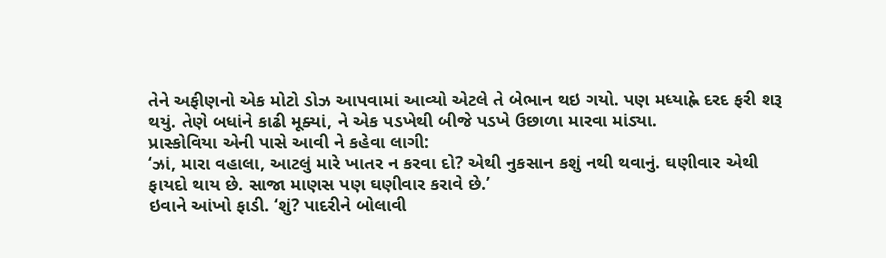તેને અફીણનો એક મોટો ડોઝ આપવામાં આવ્યો એટલે તે બેભાન થઇ ગયો. પણ મધ્યાહ્ને દરદ ફરી શરૂ થયું. તેણે બધાંને કાઢી મૂક્યાં, ને એક પડખેથી બીજે પડખે ઉછાળા મારવા માંડ્યા.
પ્રાસ્કોવિયા એની પાસે આવી ને કહેવા લાગી:
‘ઝાં, મારા વહાલા, આટલું મારે ખાતર ન કરવા દો? એથી નુકસાન કશું નથી થવાનું. ઘણીવાર એથી ફાયદો થાય છે. સાજા માણસ પણ ઘણીવાર કરાવે છે.’
ઇવાને આંખો ફાડી. ‘શું? પાદરીને બોલાવી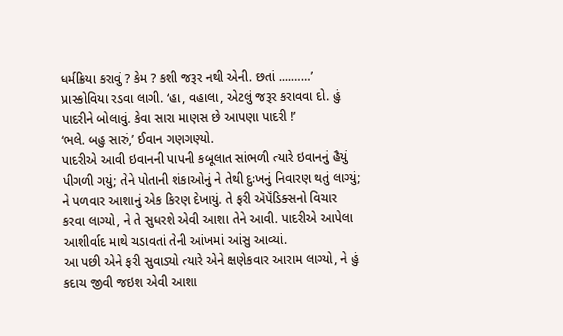ધર્મક્રિયા કરાવું ? કેમ ? કશી જરૂર નથી એની. છતાં ....……’
પ્રાસ્કોવિયા રડવા લાગી. ‘હા, વહાલા, એટલું જરૂર કરાવવા દો. હું પાદરીને બોલાવું. કેવા સારા માણસ છે આપણા પાદરી !’
‘ભલે. બહુ સારું,’ ઈવાન ગણગણ્યો.
પાદરીએ આવી ઇવાનની પાપની કબૂલાત સાંભળી ત્યારે ઇવાનનું હૈયું પીગળી ગયું; તેને પોતાની શંકાઓનું ને તેથી દુઃખનું નિવારણ થતું લાગ્યું; ને પળવાર આશાનું એક કિરણ દેખાયું. તે ફરી ઍપૅંડિક્સનો વિચાર કરવા લાગ્યો, ને તે સુધરશે એવી આશા તેને આવી. પાદરીએ આપેલા આશીર્વાદ માથે ચડાવતાં તેની આંખમાં આંસુ આવ્યાં.
આ પછી એને ફરી સુવાડ્યો ત્યારે એને ક્ષણેકવાર આરામ લાગ્યો, ને હું કદાચ જીવી જઇશ એવી આશા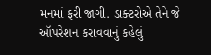મનમાં ફરી જાગી. ડાક્ટરોએ તેને જે ઑપરેશન કરાવવાનું કહેલું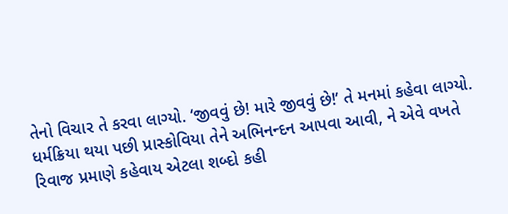તેનો વિચાર તે કરવા લાગ્યો. ‘જીવવું છે! મારે જીવવું છે!’ તે મનમાં કહેવા લાગ્યો.
ધર્મક્રિયા થયા પછી પ્રાસ્કોવિયા તેને અભિનન્દન આપવા આવી, ને એવે વખતે રિવાજ પ્રમાણે કહેવાય એટલા શબ્દો કહી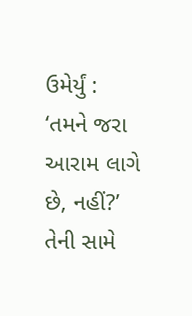ઉમેર્યું :
‘તમને જરા આરામ લાગે છે, નહીં?’
તેની સામે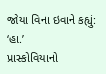જોયા વિના ઇવાને કહ્યું: ‘હા.’
પ્રાસ્કોવિયાનો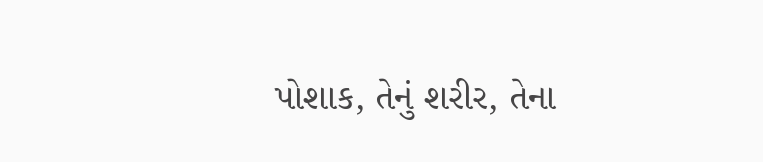પોશાક, તેનું શરીર, તેના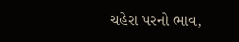ચહેરા પરનો ભાવ,